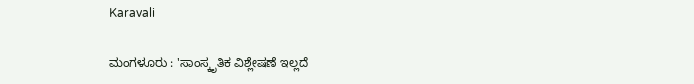Karavali

ಮಂಗಳೂರು : 'ಸಾಂಸ್ಕೃತಿಕ ವಿಶ್ಲೇಷಣೆ ಇಲ್ಲದೆ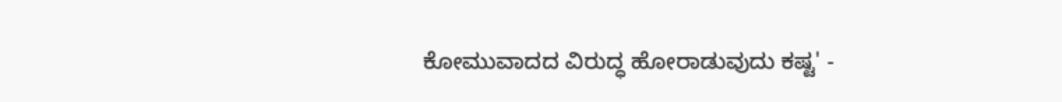ಕೋಮುವಾದದ ವಿರುದ್ಧ ಹೋರಾಡುವುದು ಕಷ್ಟ' -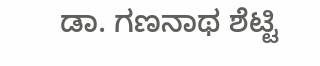ಡಾ. ಗಣನಾಥ ಶೆಟ್ಟಿ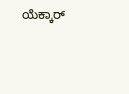ಯೆಕ್ಕಾರ್